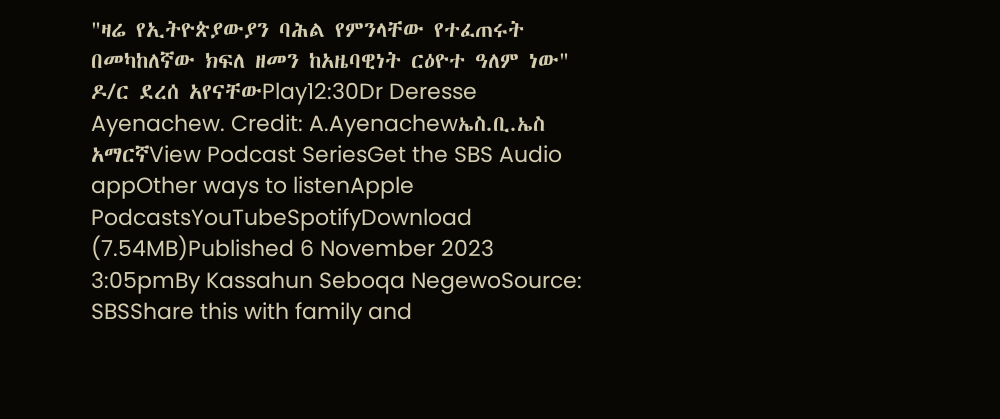"ዛሬ የኢትዮጵያውያን ባሕል የምንላቸው የተፈጠሩት በመካከለኛው ክፍለ ዘመን ከአዜባዊነት ርዕዮተ ዓለም ነው" ዶ/ር ደረሰ አየናቸውPlay12:30Dr Deresse Ayenachew. Credit: A.Ayenachewኤስ.ቢ.ኤስ አማርኛView Podcast SeriesGet the SBS Audio appOther ways to listenApple PodcastsYouTubeSpotifyDownload (7.54MB)Published 6 November 2023 3:05pmBy Kassahun Seboqa NegewoSource: SBSShare this with family and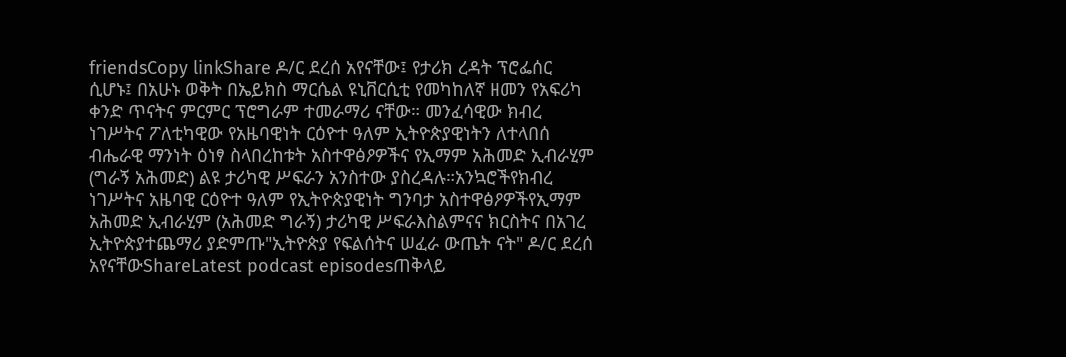friendsCopy linkShare ዶ/ር ደረሰ አየናቸው፤ የታሪክ ረዳት ፕሮፌሰር ሲሆኑ፤ በአሁኑ ወቅት በኤይክስ ማርሴል ዩኒቨርሲቲ የመካከለኛ ዘመን የአፍሪካ ቀንድ ጥናትና ምርምር ፕሮግራም ተመራማሪ ናቸው። መንፈሳዊው ክብረ ነገሥትና ፖለቲካዊው የአዜባዊነት ርዕዮተ ዓለም ኢትዮጵያዊነትን ለተላበሰ ብሔራዊ ማንነት ዕነፃ ስላበረከቱት አስተዋፅዖዎችና የኢማም አሕመድ ኢብራሂም (ግራኝ አሕመድ) ልዩ ታሪካዊ ሥፍራን አንስተው ያስረዳሉ።አንኳሮችየክብረ ነገሥትና አዜባዊ ርዕዮተ ዓለም የኢትዮጵያዊነት ግንባታ አስተዋፅዖዎችየኢማም አሕመድ ኢብራሂም (አሕመድ ግራኝ) ታሪካዊ ሥፍራእስልምናና ክርስትና በአገረ ኢትዮጵያተጨማሪ ያድምጡ"ኢትዮጵያ የፍልሰትና ሠፈራ ውጤት ናት" ዶ/ር ደረሰ አየናቸውShareLatest podcast episodesጠቅላይ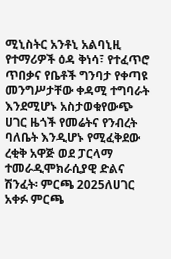ሚኒስትር አንቶኒ አልባኒዚ የተማሪዎች ዕዳ ቅነሳ፣ የተፈጥሮ ጥበቃና የቤቶች ግንባታ የቀጣዩ መንግሥታቸው ቀዳሚ ተግባራት እንደሚሆኑ አስታወቁየውጭ ሀገር ዜጎች የመሬትና የንብረት ባለቤት እንዲሆኑ የሚፈቅደው ረቂቅ አዋጅ ወደ ፓርላማ ተመራዲሞክራሲያዊ ድልና ሽንፈት፡ ምርጫ 2025ለሀገር አቀፉ ምርጫ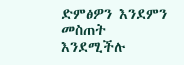ድምፅዎን እንደምን መስጠት እንደሚችሉ